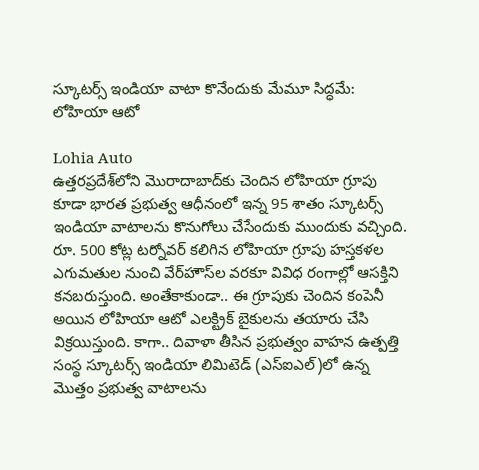స్కూటర్స్ ఇండియా వాటా కొనేందుకు మేమూ సిద్ధమే: లోహియా ఆటో

Lohia Auto
ఉత్తరప్రదేశ్‌లోని మొరాదాబాద్‌కు చెందిన లోహియా గ్రూపు కూడా భారత ప్రభుత్వ ఆధీనంలో ఇన్న 95 శాతం స్కూటర్స్ ఇండియా వాటాలను కొనుగోలు చేసేందుకు ముందుకు వచ్చింది. రూ. 500 కోట్ల టర్నోవర్ కలిగిన లోహియా గ్రూపు హస్తకళల ఎగుమతుల నుంచి వేర్‌హౌస్‌ల వరకూ వివిధ రంగాల్లో ఆసక్తిని కనబరుస్తుంది. అంతేకాకుండా.. ఈ గ్రూపుకు చెందిన కంపెనీ అయిన లోహియా ఆటో ఎలక్ట్రిక్ బైకులను తయారు చేసి విక్రయిస్తుంది. కాగా.. దివాళా తీసిన ప్రభుత్వం వాహన ఉత్పత్తి సంస్థ స్కూటర్స్ ఇండియా లిమిటెడ్‌ (ఎస్ఐఎల్)లో ఉన్న మొత్తం ప్రభుత్వ వాటాలను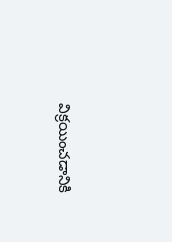విక్రయించడానికి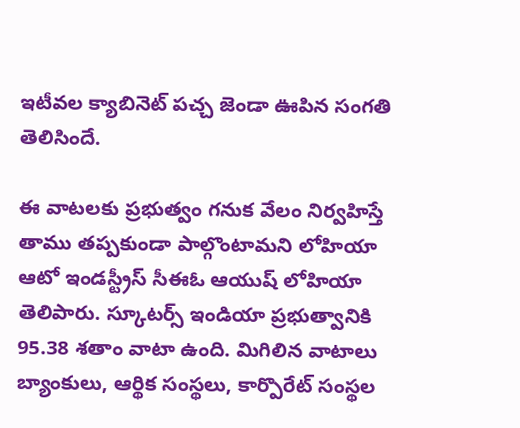ఇటీవల క్యాబినెట్ పచ్చ జెండా ఊపిన సంగతి తెలిసిందే.

ఈ వాటలకు ప్రభుత్వం గనుక వేలం నిర్వహిస్తే తాము తప్పకుండా పాల్గొంటామని లోహియా ఆటో ఇండస్ట్రీస్ సీఈఓ ఆయుష్ లోహియా తెలిపారు. స్కూటర్స్ ఇండియా ప్రభుత్వానికి 95.38 శతాం వాటా ఉంది. మిగిలిన వాటాలు బ్యాంకులు, ఆర్థిక సంస్థలు, కార్పొరేట్ సంస్థల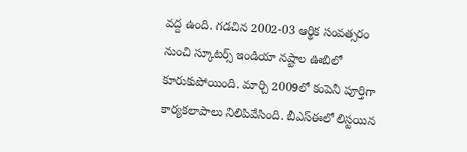వద్ద ఉంది. గడచిన 2002-03 ఆర్థిక సంవత్సరం నుంచి స్కూటర్స్ ఇండియా నష్టాల ఊబిలో కూరుకుపోయింది. మార్చి 2009లో కంపెనీ పూర్తిగా కార్యకలాపాలు నిలిపివేసింది. బీఎస్‌ఈలో లిస్టయిన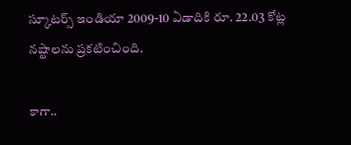స్కూటర్స్ ఇండియా 2009-10 ఏడాదికి రూ. 22.03 కోట్ల నష్టాలను ప్రకటించింది.

కాగా..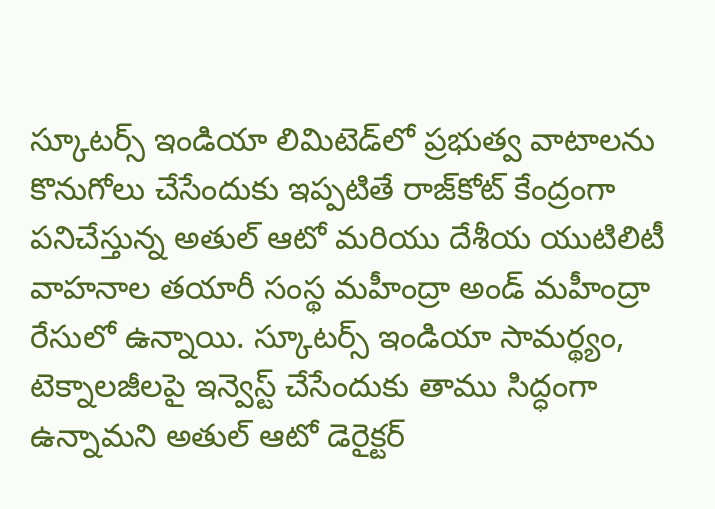స్కూటర్స్ ఇండియా లిమిటెడ్‌లో ప్రభుత్వ వాటాలను కొనుగోలు చేసేందుకు ఇప్పటితే రాజ్‌కోట్ కేంద్రంగా పనిచేస్తున్న అతుల్ ఆటో మరియు దేశీయ యుటిలిటీ వాహనాల తయారీ సంస్థ మహీంద్రా అండ్ మహీంద్రా రేసులో ఉన్నాయి. స్కూటర్స్ ఇండియా సామర్థ్యం, టెక్నాలజీలపై ఇన్వెస్ట్ చేసేందుకు తాము సిద్ధంగా ఉన్నామని అతుల్ ఆటో డెరైక్టర్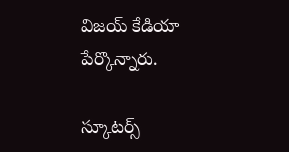విజయ్ కేడియా పేర్కొన్నారు.

స్కూటర్స్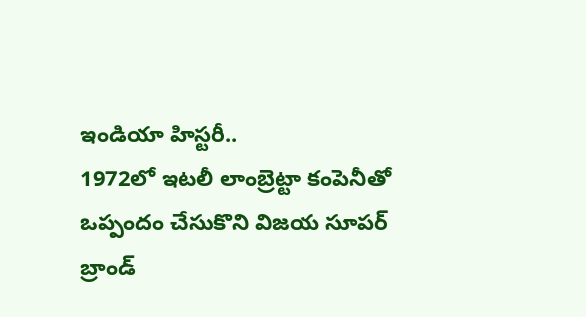ఇండియా హిస్టరీ..
1972లో ఇటలీ లాంబ్రెట్టా కంపెనీతో ఒప్పందం చేసుకొని విజయ సూపర్‌ బ్రాండ్‌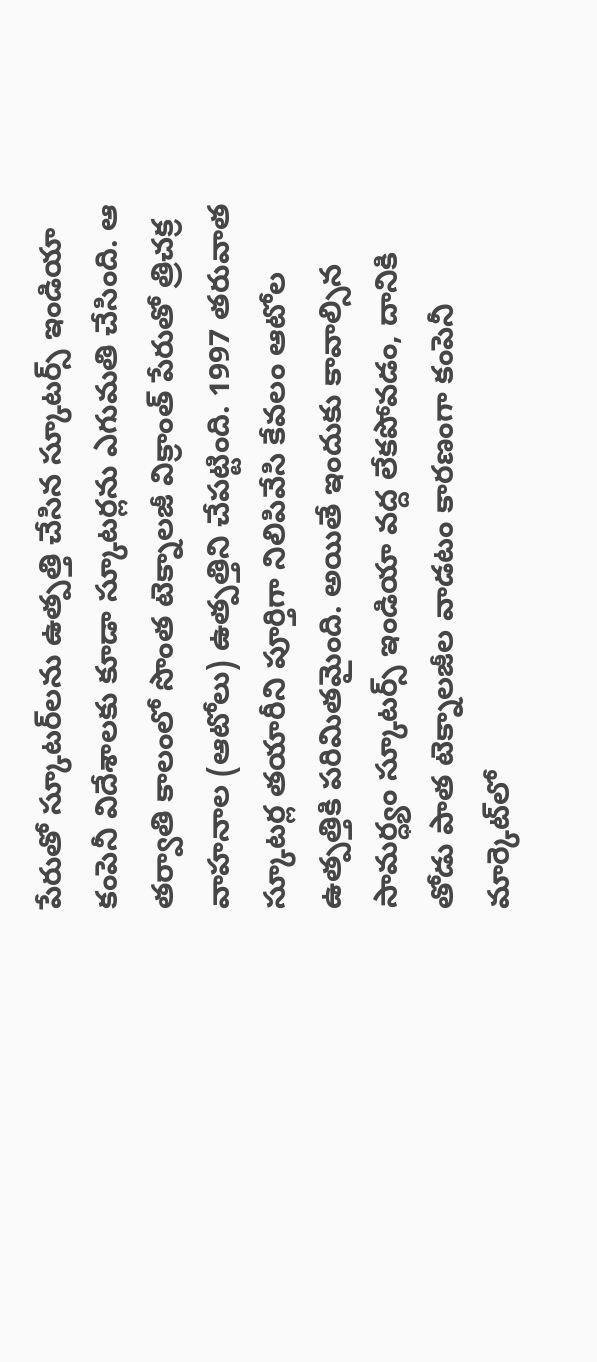పేరుతో స్కూటర్‌లను ఉత్పత్తి చేసిన స్కూటర్స్‌ ఇండియా కంపెనీ విదేశాలకు కూడా స్కూటర్లను ఎగుమతి చేసింది. ఆ తర్వాతి కాలంలో సొంత టెక్నాలజీ విక్రాంత్ పేరుతో త్రిచక్ర వాహనాల (ఆటోలు) ఉత్పత్తిని చేపట్టింది. 1997 తరువాత స్కూటర్ల తయారీని పూర్తిగా నిలిపివేసి కేవలం ఆటోల ఉత్పత్తికి పరిమితమైంది. అయితే ఇందుకు కావాల్సిన సామర్ధ్యం స్కూటర్స్ ఇండియా వద్ద లేకపోవడం, దానికి తోడు పాత టెక్నాలజీల వాడటం కారణంగా కంపెనీ మార్కెట్‌లో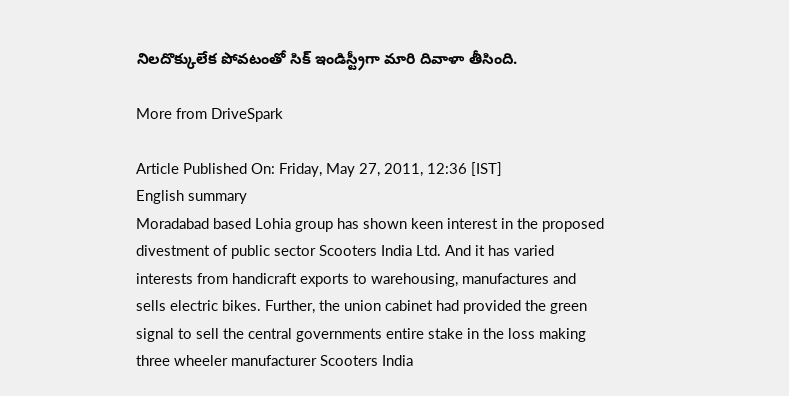నిలదొక్కులేక పోవటంతో సిక్‌ ఇండిస్ట్రీగా మారి దివాళా తీసింది.

More from DriveSpark

Article Published On: Friday, May 27, 2011, 12:36 [IST]
English summary
Moradabad based Lohia group has shown keen interest in the proposed divestment of public sector Scooters India Ltd. And it has varied interests from handicraft exports to warehousing, manufactures and sells electric bikes. Further, the union cabinet had provided the green signal to sell the central governments entire stake in the loss making three wheeler manufacturer Scooters India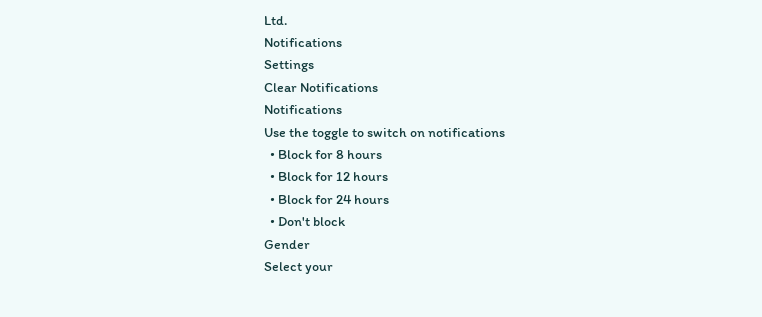Ltd.
Notifications
Settings
Clear Notifications
Notifications
Use the toggle to switch on notifications
  • Block for 8 hours
  • Block for 12 hours
  • Block for 24 hours
  • Don't block
Gender
Select your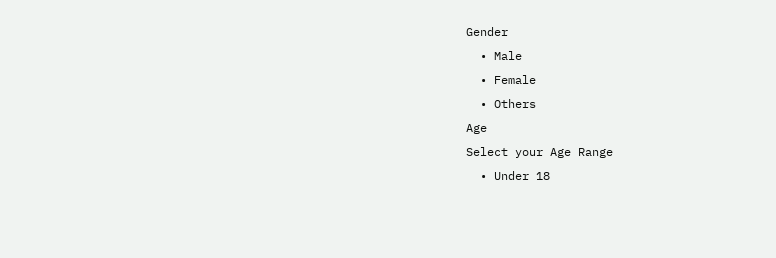Gender
  • Male
  • Female
  • Others
Age
Select your Age Range
  • Under 18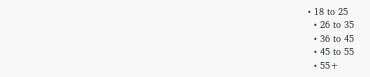• 18 to 25
  • 26 to 35
  • 36 to 45
  • 45 to 55
  • 55+